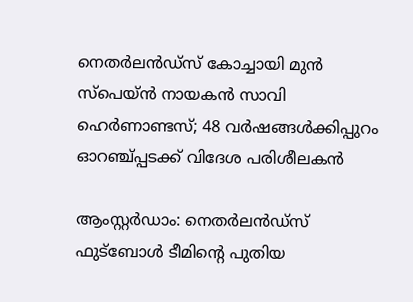നെതർലൻഡ്സ് കോച്ചായി മുൻ സ്‌പെയ്ൻ നായകൻ സാവി ഹെർണാണ്ടസ്; 48 വർഷങ്ങൾക്കിപ്പുറം ഓറഞ്ച്പ്പടക്ക് വിദേശ പരിശീലകൻ

ആംസ്റ്റർഡാം: നെതർലൻഡ്സ് ഫുട്ബോൾ ടീമിന്റെ പുതിയ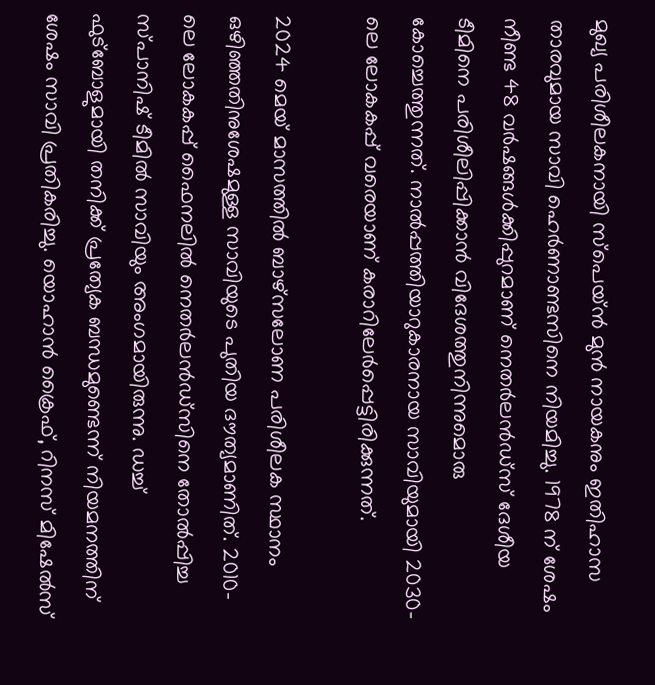മുഖ്യ പരിശീലകനായി സ്‌പെയ്ൻ മുൻ നായകനും ഇതിഹാസ താരവുമായ സാവി ഹെർണാണ്ടസിനെ നിയമിച്ചു. 1978 ന് ശേഷം നീണ്ട 48 വർഷങ്ങൾക്കിപ്പുറമാണ് നെതർലൻഡ്സ് ദേശീയ ടീമിനെ പരിശീലിപ്പിക്കാൻ വിദേശത്തുനിന്നുമൊരു കോച്ചെത്തുന്നത്. നാൽപ്പത്തിയാറുകാരനായ സാവിയുമായി 2030-ലെ ലോകകപ്പ് വരെയാണ് കരാറിലേർപ്പെട്ടിരിക്കുന്നത്.

2024 മെയ് മാസത്തിൽ ബാഴ്സലോണ പരിശീലക സ്ഥാനം ഒഴിഞ്ഞതിനുശേഷമുള്ള സാവിയുടെ പുതിയ ദൗത്യമാണിത്. 2010-ലെ ലോകകപ്പ് ഫൈനലിൽ നെതർലൻഡ്സിനെ തോൽപ്പിച്ച സ്പാനിഷ് ടീമിൽ സാവിയും അംഗമായിരുന്നു. ഡച്ച് ഫുട്ബോളുമായി തനിക്ക് പ്രത്യേക ബന്ധമുണ്ടെന്ന് നിയമനത്തിന് ശേഷം സാവി പ്രതികരിച്ചു. യൊഹാൻ ക്രൈഫ്, റിനസ് മിഷേൽസ്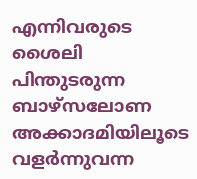എന്നിവരുടെ ശൈലി പിന്തുടരുന്ന ബാഴ്സലോണ അക്കാദമിയിലൂടെ വളർന്നുവന്ന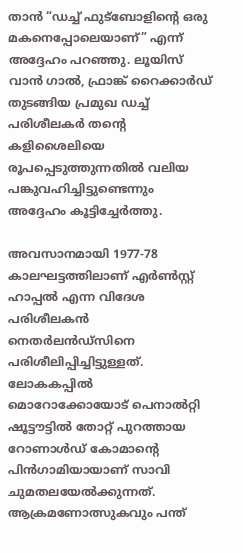താൻ “ഡച്ച് ഫുട്ബോളിന്റെ ഒരു മകനെപ്പോലെയാണ്” എന്ന് അദ്ദേഹം പറഞ്ഞു. ലൂയിസ് വാൻ ഗാൽ, ഫ്രാങ്ക് റൈക്കാർഡ് തുടങ്ങിയ പ്രമുഖ ഡച്ച് പരിശീലകർ തന്റെ കളിശൈലിയെ രൂപപ്പെടുത്തുന്നതിൽ വലിയ പങ്കുവഹിച്ചിട്ടുണ്ടെന്നും അദ്ദേഹം കൂട്ടിച്ചേർത്തു.

അവസാനമായി 1977-78 കാലഘട്ടത്തിലാണ് എർൺസ്റ്റ് ഹാപ്പൽ എന്ന വിദേശ പരിശീലകൻ നെതർലൻഡ്സിനെ പരിശീലിപ്പിച്ചിട്ടുള്ളത്. ലോകകപ്പിൽ മൊറോക്കോയോട് പെനാൽറ്റി ഷൂട്ടൗട്ടിൽ തോറ്റ് പുറത്തായ റോണാൾഡ് കോമാന്റെ പിൻഗാമിയായാണ് സാവി ചുമതലയേൽക്കുന്നത്. ആക്രമണോത്സുകവും പന്ത്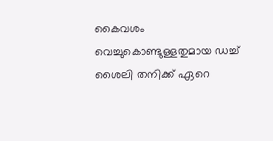കൈവശം വെച്ചുകൊണ്ടുള്ളതുമായ ഡച്ച് ശൈലി തനിക്ക് ഏറെ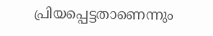പ്രിയപ്പെട്ടതാണെന്നും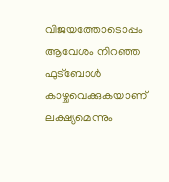വിജയത്തോടൊപ്പം ആവേശം നിറഞ്ഞ ഫുട്ബോൾ കാഴ്ചവെക്കുകയാണ് ലക്ഷ്യമെന്നും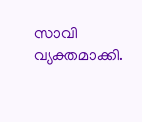സാവി വ്യക്തമാക്കി.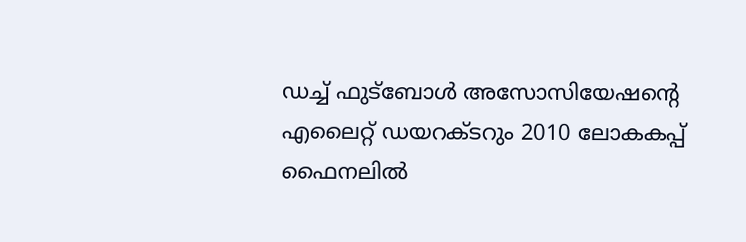ഡച്ച് ഫുട്ബോൾ അസോസിയേഷന്റെ എലൈറ്റ് ഡയറക്ടറും 2010 ലോകകപ്പ് ഫൈനലിൽ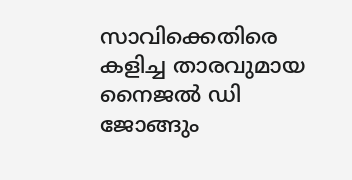സാവിക്കെതിരെ കളിച്ച താരവുമായ നൈജൽ ഡി ജോങ്ങും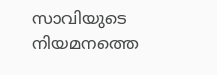സാവിയുടെ നിയമനത്തെ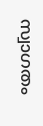സ്വാഗതം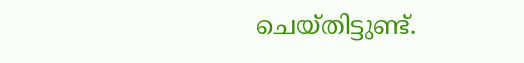ചെയ്തിട്ടുണ്ട്.